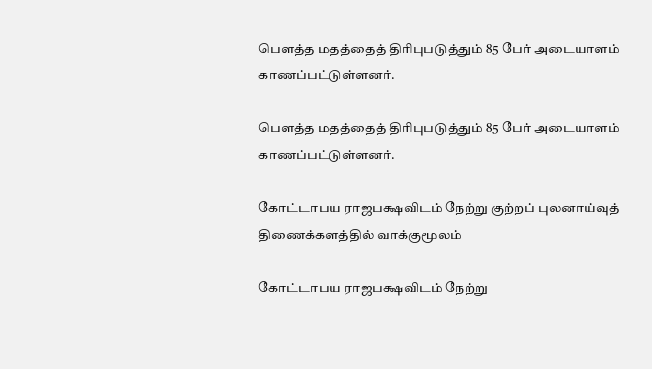பௌத்த மதத்தைத் திரிபுபடுத்தும் 85 பேர் அடையாளம் காணப்பட்டுள்ளனர்.

பௌத்த மதத்தைத் திரிபுபடுத்தும் 85 பேர் அடையாளம் காணப்பட்டுள்ளனர்.

கோட்டாபய ராஜபக்ஷவிடம் நேற்று குற்றப் புலனாய்வுத் திணைக்களத்தில் வாக்குமூலம்

கோட்டாபய ராஜபக்ஷவிடம் நேற்று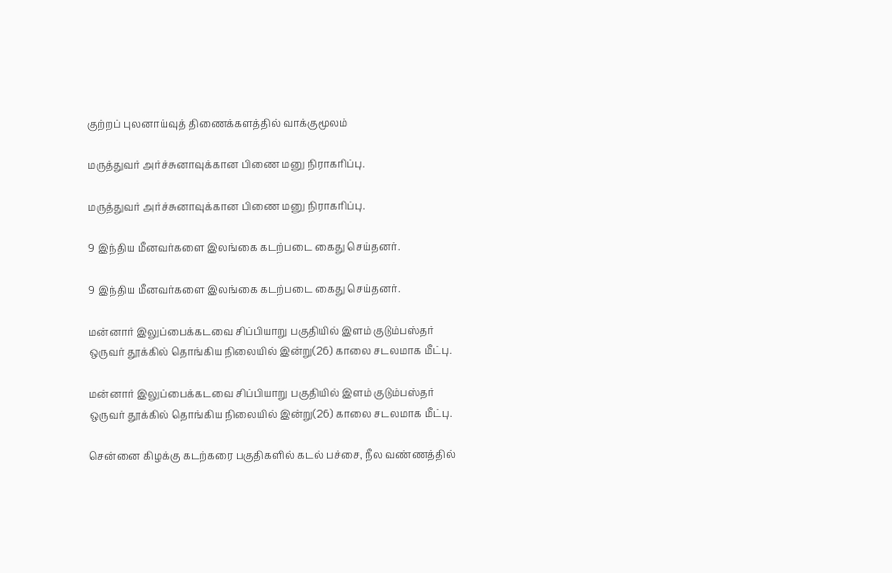குற்றப் புலனாய்வுத் திணைக்களத்தில் வாக்குமூலம்

மருத்துவர் அர்ச்சுனாவுக்கான பிணை மனு நிராகரிப்பு.

மருத்துவர் அர்ச்சுனாவுக்கான பிணை மனு நிராகரிப்பு.

9 இந்திய மீனவர்களை இலங்கை கடற்படை கைது செய்தனர்.

9 இந்திய மீனவர்களை இலங்கை கடற்படை கைது செய்தனர்.

மன்னார் இலுப்பைக்கடவை சிப்பியாறு பகுதியில் இளம் குடும்பஸ்தர் ஒருவர் தூக்கில் தொங்கிய நிலையில் இன்று(26) காலை சடலமாக மீட்பு.

மன்னார் இலுப்பைக்கடவை சிப்பியாறு பகுதியில் இளம் குடும்பஸ்தர் ஒருவர் தூக்கில் தொங்கிய நிலையில் இன்று(26) காலை சடலமாக மீட்பு.

சென்னை கிழக்கு கடற்கரை பகுதிகளில் கடல் பச்சை, நீல வண்ணத்தில்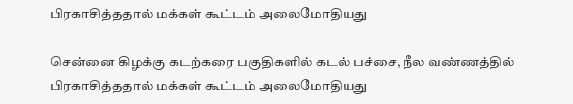பிரகாசித்ததால் மக்கள் கூட்டம் அலைமோதியது

சென்னை கிழக்கு கடற்கரை பகுதிகளில் கடல் பச்சை, நீல வண்ணத்தில் பிரகாசித்ததால் மக்கள் கூட்டம் அலைமோதியது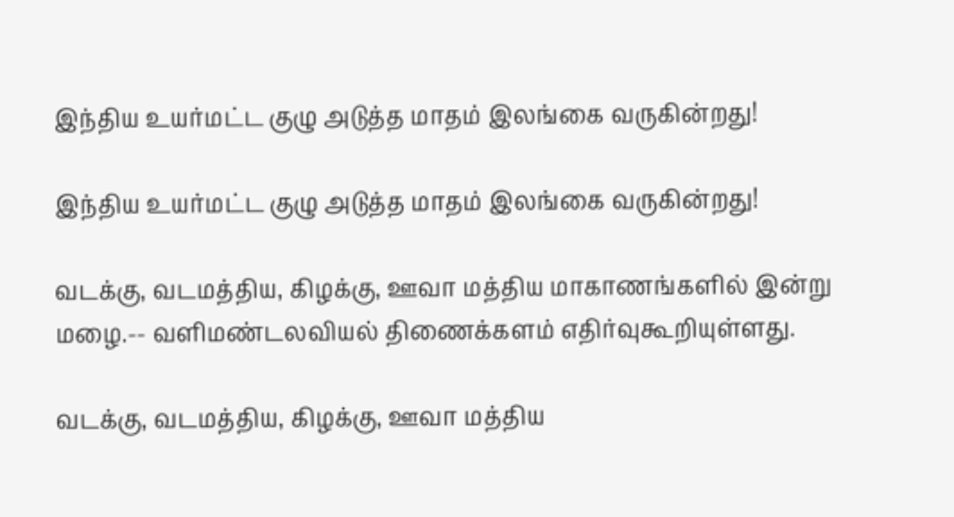இந்திய உயர்மட்ட குழு அடுத்த மாதம் இலங்கை வருகின்றது!

இந்திய உயர்மட்ட குழு அடுத்த மாதம் இலங்கை வருகின்றது!

வடக்கு, வடமத்திய, கிழக்கு, ஊவா மத்திய மாகாணங்களில் இன்று மழை.-- வளிமண்டலவியல் திணைக்களம் எதிர்வுகூறியுள்ளது.

வடக்கு, வடமத்திய, கிழக்கு, ஊவா மத்திய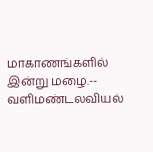மாகாணங்களில் இன்று மழை.-- வளிமண்டலவியல்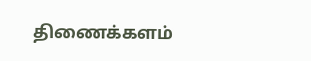திணைக்களம்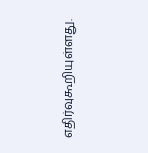எதிர்வுகூறியுள்ளது.